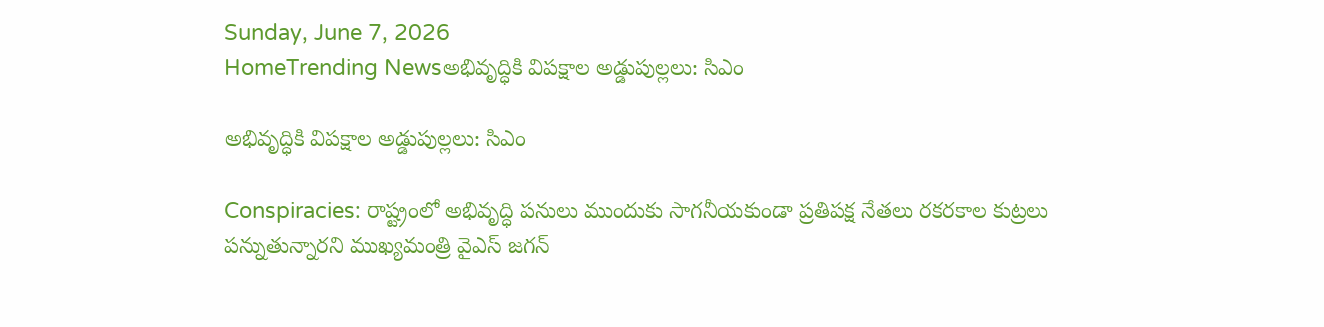Sunday, June 7, 2026
HomeTrending Newsఅభివృద్ధికి విపక్షాల అడ్డుపుల్లలు: సిఎం

అభివృద్ధికి విపక్షాల అడ్డుపుల్లలు: సిఎం

Conspiracies: రాష్ట్రంలో అభివృద్ధి పనులు ముందుకు సాగనీయకుండా ప్రతిపక్ష నేతలు రకరకాల కుట్రలు పన్నుతున్నారని ముఖ్యమంత్రి వైఎస్ జగన్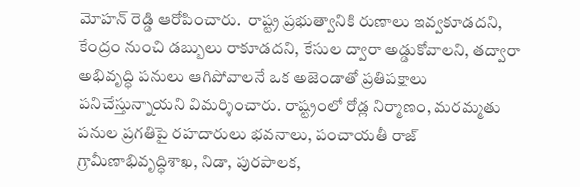మోహన్ రెడ్డి ఆరోపించారు.  రాష్ట్ర ప్రభుత్వానికి రుణాలు ఇవ్వకూడదని, కేంద్రం నుంచి డబ్బులు రాకూడదని, కేసుల ద్వారా అడ్డుకోవాలని, తద్వారా అభివృద్ధి పనులు ఆగిపోవాలనే ఒక అజెండాతో ప్రతిపక్షాలు పనిచేస్తున్నాయని విమర్శించారు. రాష్ట్రంలో రోడ్ల నిర్మాణం, మరమ్మతు పనుల ప్రగతిపై రహదారులు భవనాలు, పంచాయతీ రాజ్‌ గ్రామీణాభివృద్ధిశాఖ, నిడా, పురపాలక,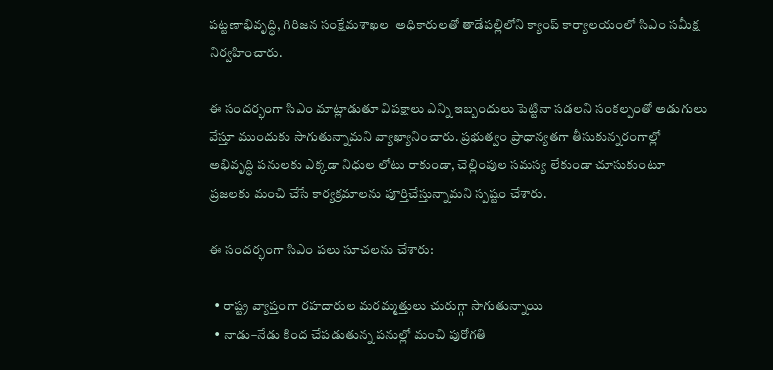పట్టణాభివృద్ధి, గిరిజన సంక్షేమశాఖల  అధికారులతో తాడేపల్లిలోని క్యాంప్‌ కార్యాలయంలో సిఎం సమీక్ష నిర్వహించారు.

ఈ సందర్భంగా సిఎం మాట్లాడుతూ విపక్షాలు ఎన్ని ఇబ్బందులు పెట్టినా సడలని సంకల్పంతో అడుగులు వేస్తూ ముందుకు సాగుతున్నామని వ్యాఖ్యానించారు. ప్రభుత్వం ప్రాధాన్యతగా తీసుకున్నరంగాల్లో అభివృద్ధి పనులకు ఎక్కడా నిధుల లోటు రాకుండా, చెల్లింపుల సమస్య లేకుండా చూసుకుంటూ ప్రజలకు మంచి చేసే కార్యక్రమాలను పూర్తిచేస్తున్నామని స్పష్టం చేశారు.

ఈ సందర్భంగా సిఎం పలు సూచలను చేశారు:

  • రాష్ట్ర వ్యాప్తంగా రహదారుల మరమ్మత్తులు చురుగ్గా సాగుతున్నాయి
  • నాడు–నేడు కింద చేపడుతున్న పనుల్లో మంచి పురోగతి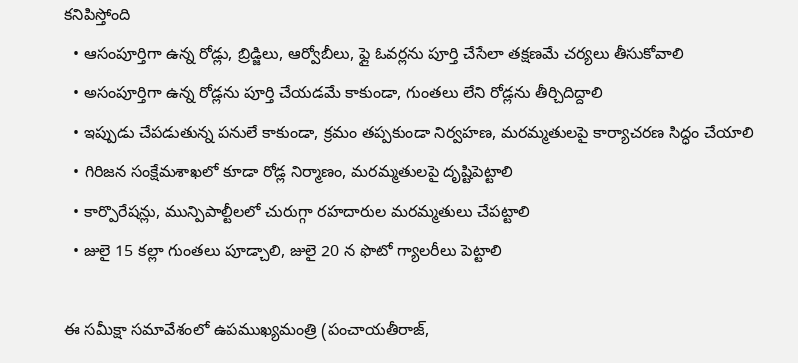కనిపిస్తోంది
  • ఆసంపూర్తిగా ఉన్న రోడ్లు, బ్రిడ్జిలు, ఆర్వోబీలు, ఫ్లై ఓవర్లను పూర్తి చేసేలా తక్షణమే చర్యలు తీసుకోవాలి
  • అసంపూర్తిగా ఉన్న రోడ్లను పూర్తి చేయడమే కాకుండా, గుంతలు లేని రోడ్లను తీర్చిదిద్దాలి
  • ఇప్పుడు చేపడుతున్న పనులే కాకుండా, క్రమం తప్పకుండా నిర్వహణ, మరమ్మతులపై కార్యాచరణ సిద్ధం చేయాలి
  • గిరిజన సంక్షేమశాఖలో కూడా రోడ్ల నిర్మాణం, మరమ్మతులపై దృష్టిపెట్టాలి
  • కార్పొరేషన్లు, మున్పిపాల్టీలలో చురుగ్గా రహదారుల మరమ్మతులు చేపట్టాలి
  • జులై 15 కల్లా గుంతలు పూడ్చాలి, జులై 20 న ఫొటో గ్యాలరీలు పెట్టాలి

ఈ సమీక్షా సమావేశంలో ఉపముఖ్యమంత్రి (పంచాయతీరాజ్,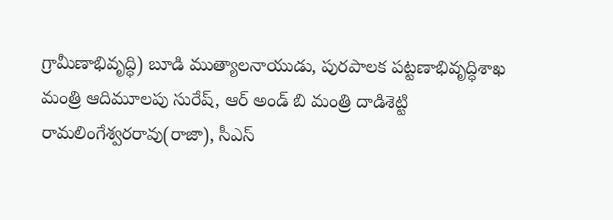గ్రామీణాభివృద్ధి) బూడి ముత్యాలనాయుడు, పురపాలక పట్టణాభివృద్ధిశాఖ మంత్రి ఆదిమూలపు సురేష్, ఆర్‌ అండ్‌ బి మంత్రి దాడిశెట్టి రామలింగేశ్వరరావు(రాజా), సీఎస్‌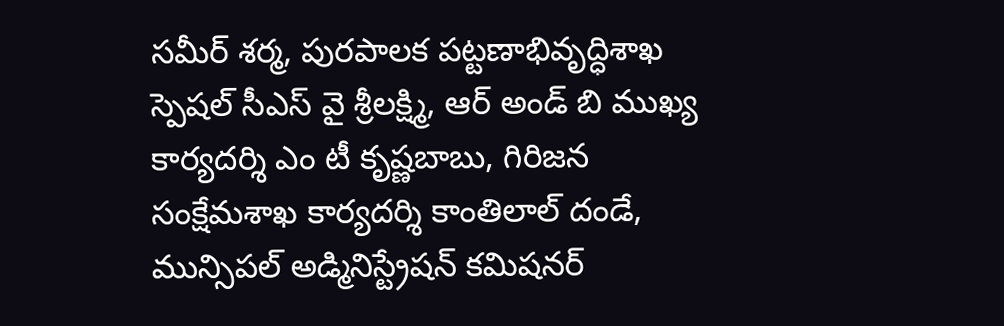సమీర్‌ శర్మ, పురపాలక పట్టణాభివృద్ధిశాఖ స్పెషల్‌ సీఎస్‌ వై శ్రీలక్ష్మి, ఆర్‌ అండ్‌ బి ముఖ్య కార్యదర్శి ఎం టీ కృష్ణబాబు, గిరిజన సంక్షేమశాఖ కార్యదర్శి కాంతిలాల్‌ దండే, మున్సిపల్‌ అడ్మినిస్ట్రేషన్‌ కమిషనర్‌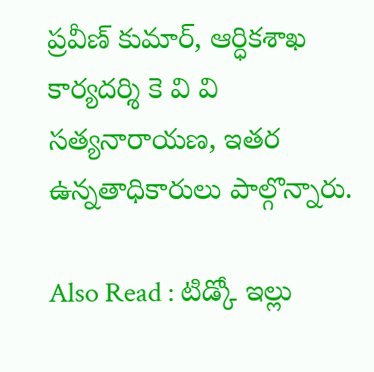ప్రవీణ్‌ కుమార్, ఆర్ధికశాఖ కార్యదర్శి కె వి వి సత్యనారాయణ, ఇతర ఉన్నతాధికారులు పాల్గొన్నారు.

Also Read : టిడ్కో ఇల్లు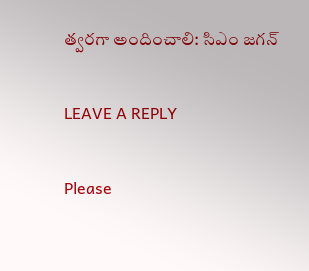త్వరగా అందించాలి: సిఎం జగన్

LEAVE A REPLY

Please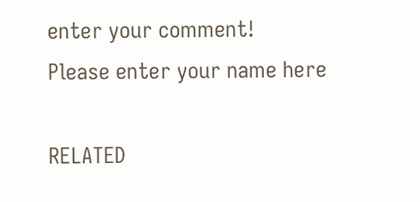enter your comment!
Please enter your name here

RELATED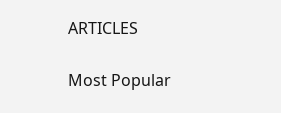ARTICLES

Most Popular